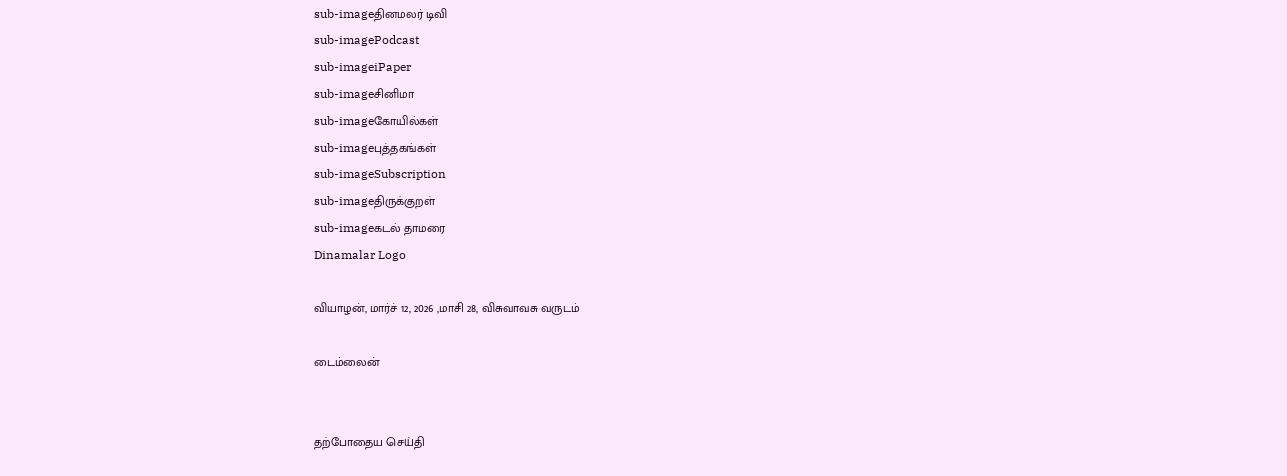sub-imageதினமலர் டிவி
sub-imagePodcast
sub-imageiPaper
sub-imageசினிமா
sub-imageகோயில்கள்
sub-imageபுத்தகங்கள்
sub-imageSubscription
sub-imageதிருக்குறள்
sub-imageகடல் தாமரை
Dinamalar Logo

வியாழன், மார்ச் 12, 2026 ,மாசி 28, விசுவாவசு வருடம்

டைம்லைன்


தற்போதைய செய்தி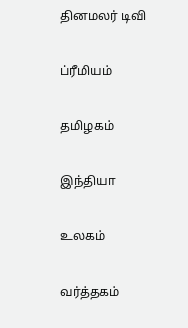தினமலர் டிவி


ப்ரீமியம்


தமிழகம்


இந்தியா


உலகம்


வர்த்தகம்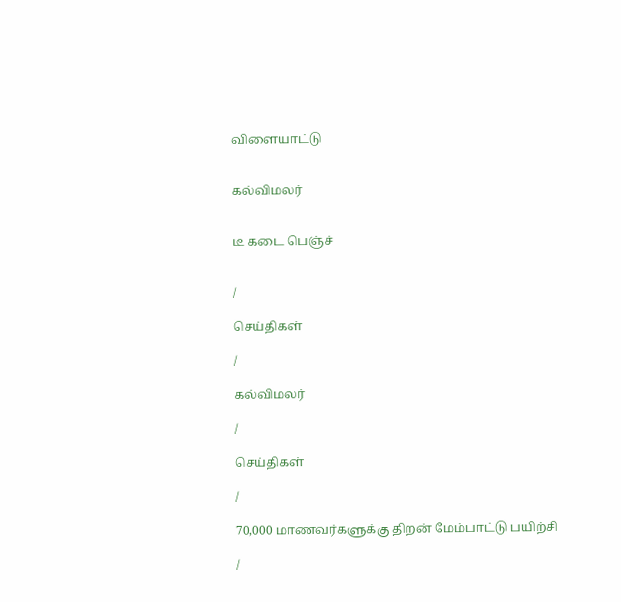விளையாட்டு


கல்விமலர்


டீ கடை பெஞ்ச்


/

செய்திகள்

/

கல்விமலர்

/

செய்திகள்

/

70,000 மாணவர்களுக்கு திறன் மேம்பாட்டு பயிற்சி

/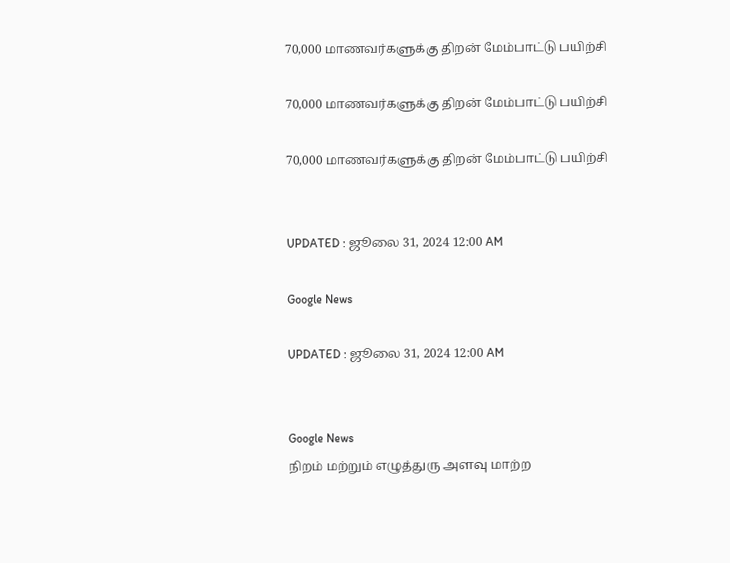70,000 மாணவர்களுக்கு திறன் மேம்பாட்டு பயிற்சி

70,000 மாணவர்களுக்கு திறன் மேம்பாட்டு பயிற்சி

70,000 மாணவர்களுக்கு திறன் மேம்பாட்டு பயிற்சி


UPDATED : ஜூலை 31, 2024 12:00 AM

Google News

UPDATED : ஜூலை 31, 2024 12:00 AM


Google News
நிறம் மற்றும் எழுத்துரு அளவு மாற்ற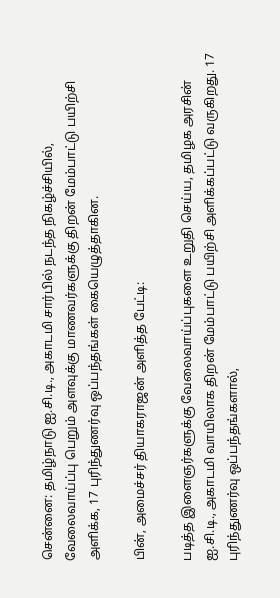சென்னை: தமிழ்நாடு ஐ.சி.டி., அகாடமி சார்பில் நடந்த நிகழ்ச்சியில், வேலைவாய்ப்பு பெறும் அளவுக்கு மாணவர்களுக்கு திறன் மேம்பாட்டு பயிற்சி அளிக்க, 17 புரிந்துணர்வு ஒப்பந்தங்கள் கையெழுத்தாகின.

பின், அமைச்சர் தியாகராஜன் அளித்த பேட்டி:

படித்த இளைஞர்களுக்கு வேலைவாய்ப்புகளை உறுதி செய்ய, தமிழக அரசின் ஐ.சி.டி., அகாடமி வாயிலாக திறன் மேம்பாட்டு பயிற்சி அளிக்கப்பட்டு வருகிறது. 17 புரிந்துணர்வு ஒப்பந்தங்களால்,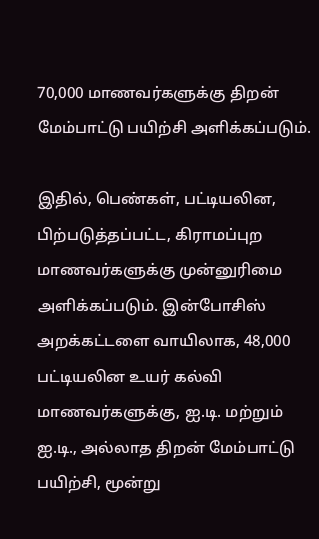70,000 மாணவர்களுக்கு திறன் மேம்பாட்டு பயிற்சி அளிக்கப்படும்.

இதில், பெண்கள், பட்டியலின, பிற்படுத்தப்பட்ட, கிராமப்புற மாணவர்களுக்கு முன்னுரிமை அளிக்கப்படும். இன்போசிஸ் அறக்கட்டளை வாயிலாக, 48,000 பட்டியலின உயர் கல்வி மாணவர்களுக்கு, ஐ.டி. மற்றும் ஐ.டி., அல்லாத திறன் மேம்பாட்டு பயிற்சி, மூன்று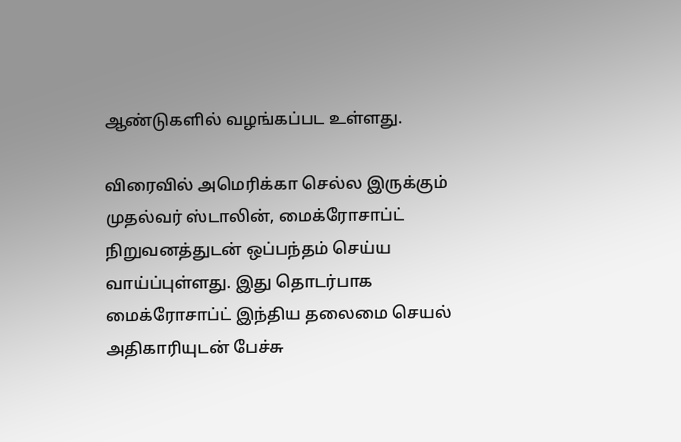ஆண்டுகளில் வழங்கப்பட உள்ளது.

விரைவில் அமெரிக்கா செல்ல இருக்கும் முதல்வர் ஸ்டாலின், மைக்ரோசாப்ட் நிறுவனத்துடன் ஒப்பந்தம் செய்ய வாய்ப்புள்ளது. இது தொடர்பாக மைக்ரோசாப்ட் இந்திய தலைமை செயல் அதிகாரியுடன் பேச்சு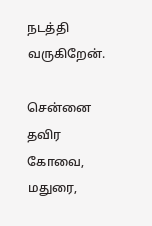நடத்தி வருகிறேன்.

சென்னை தவிர கோவை, மதுரை,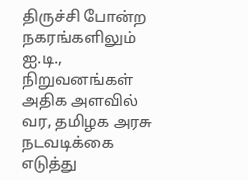திருச்சி போன்ற நகரங்களிலும் ஐ.டி., நிறுவனங்கள் அதிக அளவில் வர, தமிழக அரசு நடவடிக்கை எடுத்து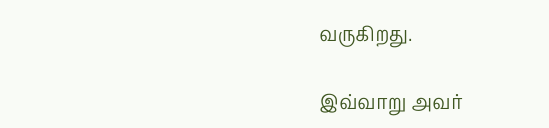வருகிறது.

இவ்வாறு அவர்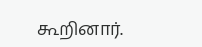கூறினார்.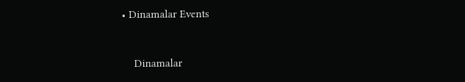• Dinamalar Events


    Dinamalar